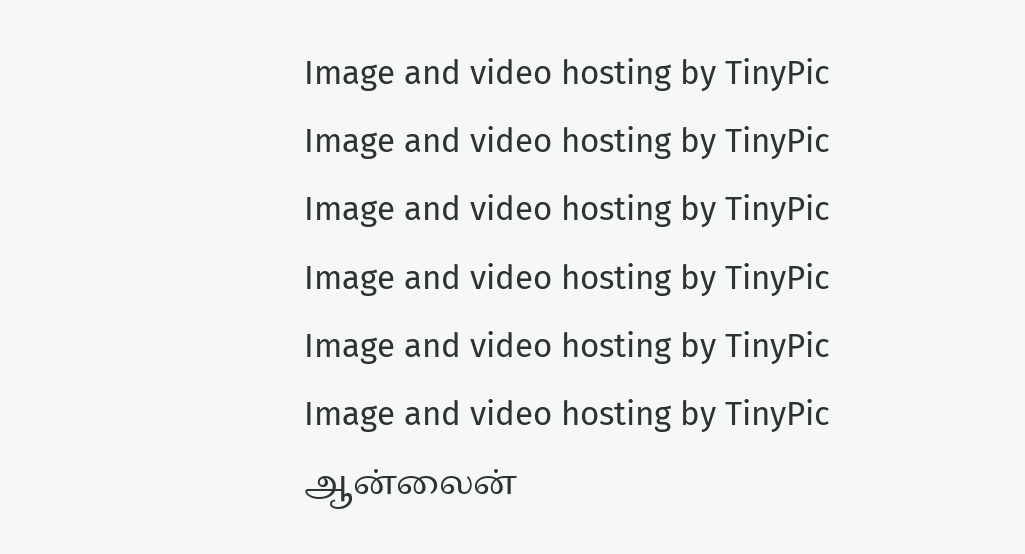Image and video hosting by TinyPic
Image and video hosting by TinyPic Image and video hosting by TinyPic Image and video hosting by TinyPic Image and video hosting by TinyPic Image and video hosting by TinyPic ஆன்லைன்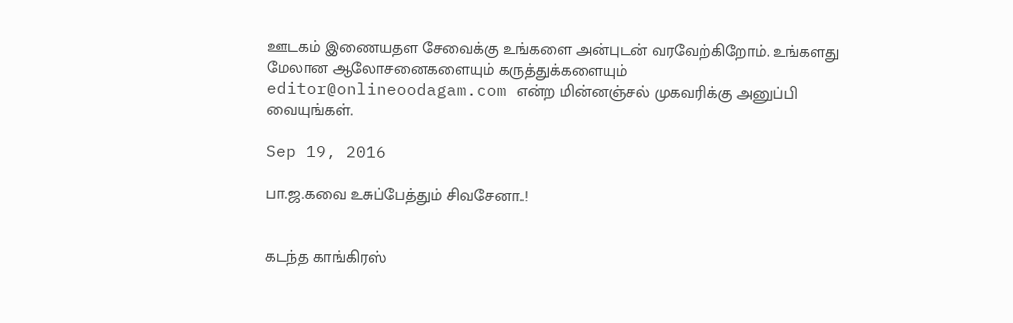ஊடகம் இணையதள சேவைக்கு உங்களை அன்புடன் வரவேற்கிறோம். உங்களது மேலான ஆலோசனைகளையும் கருத்துக்களையும் editor@onlineoodagam.com என்ற மின்னஞ்சல் முகவரிக்கு அனுப்பி வையுங்கள்.

Sep 19, 2016

பா.ஜ.கவை உசுப்பேத்தும் சிவசேனா..!


கடந்த காங்கிரஸ்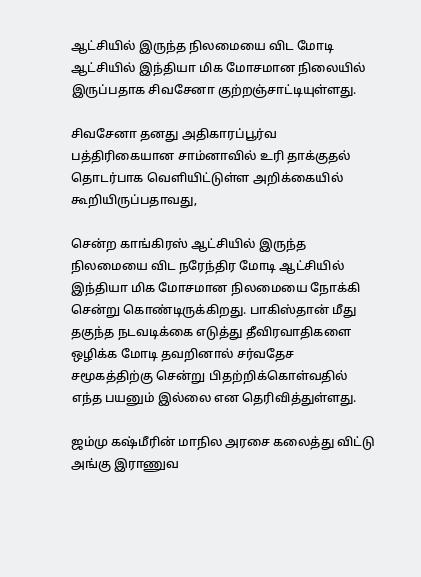ஆட்சியில் இருந்த நிலமையை விட மோடி ஆட்சியில் இந்தியா மிக மோசமான நிலையில் இருப்பதாக சிவசேனா குற்றஞ்சாட்டியுள்ளது.

சிவசேனா தனது அதிகாரப்பூர்வ பத்திரிகையான சாம்னாவில் உரி தாக்குதல் தொடர்பாக வெளியிட்டுள்ள அறிக்கையில் கூறியிருப்பதாவது,

சென்ற காங்கிரஸ் ஆட்சியில் இருந்த நிலமையை விட நரேந்திர மோடி ஆட்சியில் இந்தியா மிக மோசமான நிலமையை நோக்கி சென்று கொண்டிருக்கிறது. பாகிஸ்தான் மீது தகுந்த நடவடிக்கை எடுத்து தீவிரவாதிகளை ஒழிக்க மோடி தவறினால் சர்வதேச சமூகத்திற்கு சென்று பிதற்றிக்கொள்வதில் எந்த பயனும் இல்லை என தெரிவித்துள்ளது.

ஜம்மு கஷ்மீரின் மாநில அரசை கலைத்து விட்டு அங்கு இராணுவ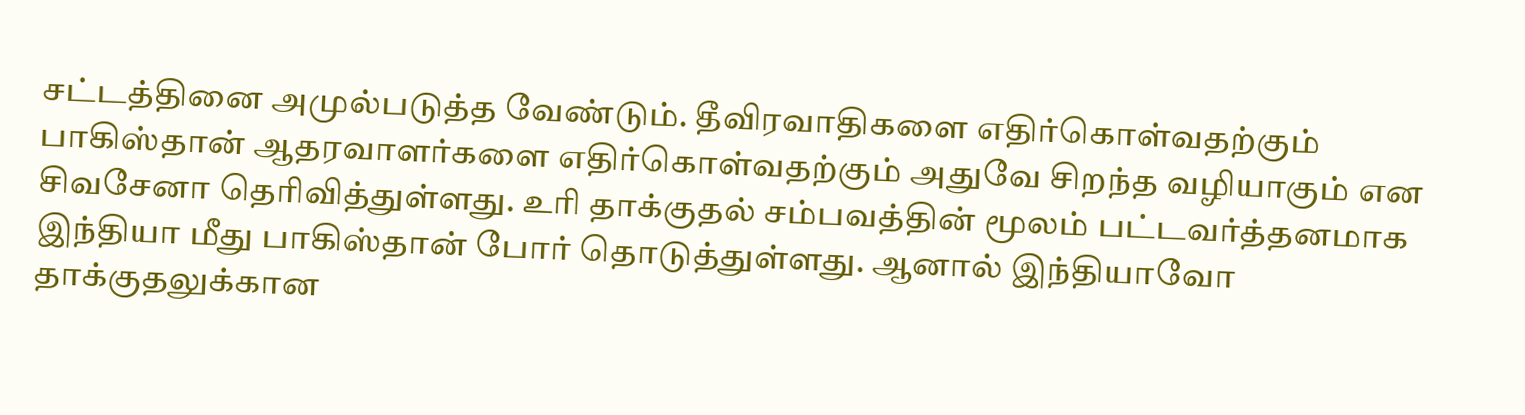சட்டத்தினை அமுல்படுத்த வேண்டும். தீவிரவாதிகளை எதிர்கொள்வதற்கும் பாகிஸ்தான் ஆதரவாளர்களை எதிர்கொள்வதற்கும் அதுவே சிறந்த வழியாகும் என சிவசேனா தெரிவித்துள்ளது. உரி தாக்குதல் சம்பவத்தின் மூலம் பட்டவர்த்தனமாக இந்தியா மீது பாகிஸ்தான் போர் தொடுத்துள்ளது. ஆனால் இந்தியாவோ தாக்குதலுக்கான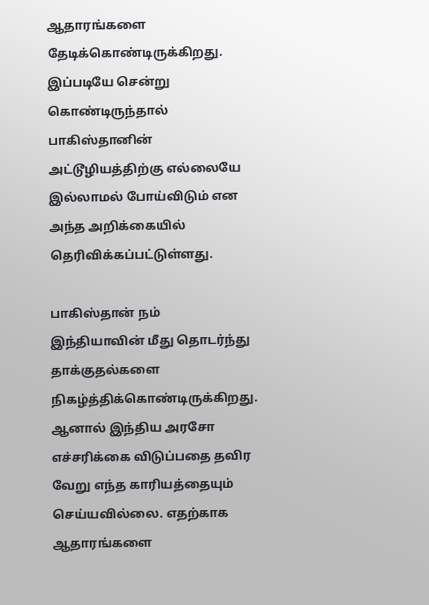ஆதாரங்களை தேடிக்கொண்டிருக்கிறது. இப்படியே சென்று கொண்டிருந்தால் பாகிஸ்தானின் அட்டூழியத்திற்கு எல்லையே இல்லாமல் போய்விடும் என அந்த அறிக்கையில் தெரிவிக்கப்பட்டுள்ளது.

பாகிஸ்தான் நம் இந்தியாவின் மீது தொடர்ந்து தாக்குதல்களை நிகழ்த்திக்கொண்டிருக்கிறது. ஆனால் இந்திய அரசோ எச்சரிக்கை விடுப்பதை தவிர வேறு எந்த காரியத்தையும் செய்யவில்லை. எதற்காக ஆதாரங்களை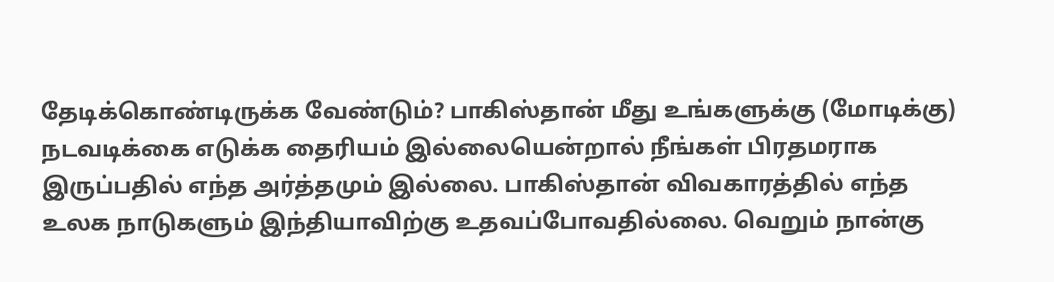தேடிக்கொண்டிருக்க வேண்டும்? பாகிஸ்தான் மீது உங்களுக்கு (மோடிக்கு) நடவடிக்கை எடுக்க தைரியம் இல்லையென்றால் நீங்கள் பிரதமராக இருப்பதில் எந்த அர்த்தமும் இல்லை. பாகிஸ்தான் விவகாரத்தில் எந்த உலக நாடுகளும் இந்தியாவிற்கு உதவப்போவதில்லை. வெறும் நான்கு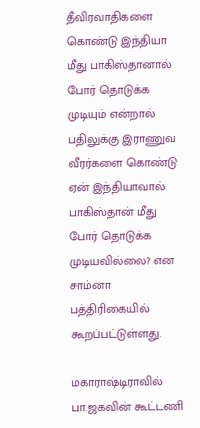தீவிரவாதிகளை கொண்டு இந்தியா மீது பாகிஸ்தானால் போர் தொடுக்க முடியும் என்றால் பதிலுக்கு இராணுவ வீரர்களை கொண்டு ஏன் இந்தியாவால் பாகிஸ்தான் மீது போர் தொடுக்க முடியவில்லை? என சாம்னா பத்திரிகையில் கூறப்பட்டுள்ளது.

மகாராஷ்டிராவில் பா.ஜகவின் கூட்டணி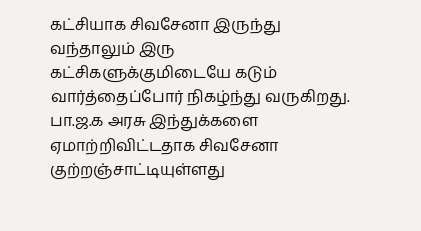கட்சியாக சிவசேனா இருந்து வந்தாலும் இரு கட்சிகளுக்குமிடையே கடும் வார்த்தைப்போர் நிகழ்ந்து வருகிறது. பா.ஜ.க அரசு இந்துக்களை ஏமாற்றிவிட்டதாக சிவசேனா குற்றஞ்சாட்டியுள்ளது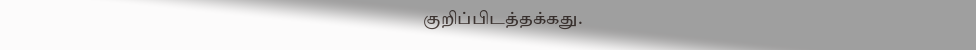குறிப்பிடத்தக்கது.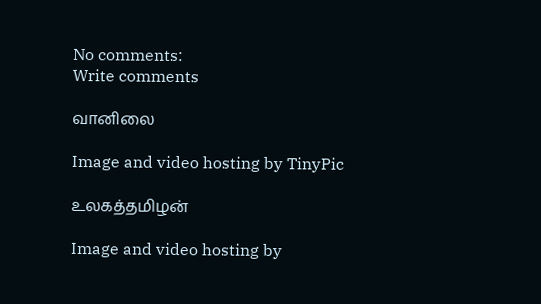No comments:
Write comments

வானிலை

Image and video hosting by TinyPic

உலகத்தமிழன்

Image and video hosting by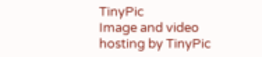TinyPic
Image and video hosting by TinyPic